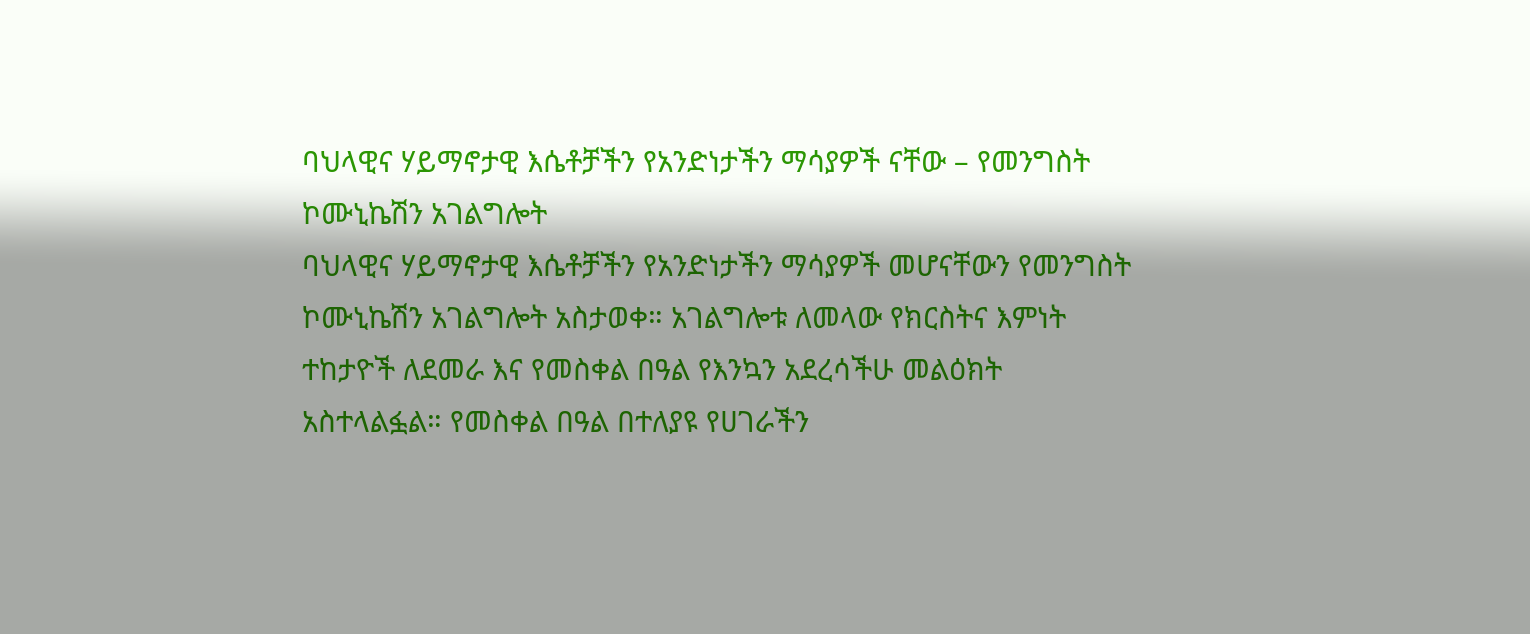ባህላዊና ሃይማኖታዊ እሴቶቻችን የአንድነታችን ማሳያዎች ናቸው – የመንግስት ኮሙኒኬሽን አገልግሎት
ባህላዊና ሃይማኖታዊ እሴቶቻችን የአንድነታችን ማሳያዎች መሆናቸውን የመንግስት ኮሙኒኬሽን አገልግሎት አስታወቀ። አገልግሎቱ ለመላው የክርስትና እምነት ተከታዮች ለደመራ እና የመስቀል በዓል የእንኳን አደረሳችሁ መልዕክት አስተላልፏል። የመስቀል በዓል በተለያዩ የሀገራችን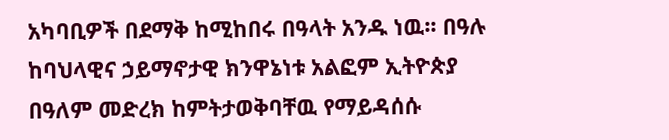አካባቢዎች በደማቅ ከሚከበሩ በዓላት አንዱ ነዉ፡፡ በዓሉ ከባህላዊና ኃይማኖታዊ ክንዋኔነቱ አልፎም ኢትዮጵያ በዓለም መድረክ ከምትታወቅባቸዉ የማይዳሰሱ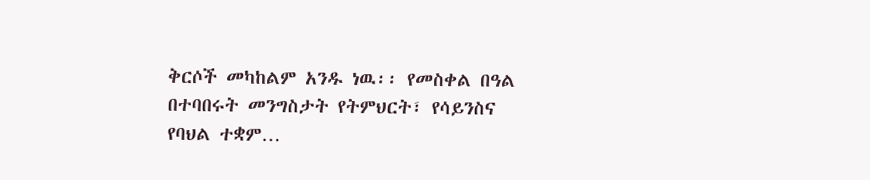ቅርሶች መካከልም አንዱ ነዉ፡፡ የመስቀል በዓል በተባበሩት መንግስታት የትምህርት፣ የሳይንስና የባህል ተቋም…